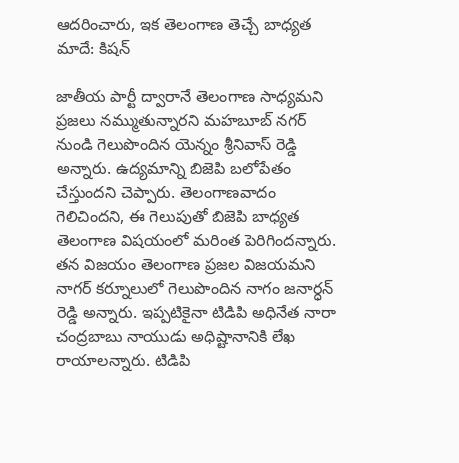ఆదరించారు, ఇక తెలంగాణ తెచ్చే బాధ్యత మాదే: కిషన్

జాతీయ పార్టీ ద్వారానే తెలంగాణ సాధ్యమని ప్రజలు నమ్ముతున్నారని మహబూబ్ నగర్ నుండి గెలుపొందిన యెన్నం శ్రీనివాస్ రెడ్డి అన్నారు. ఉద్యమాన్ని బిజెపి బలోపేతం చేస్తుందని చెప్పారు. తెలంగాణవాదం గెలిచిందని, ఈ గెలుపుతో బిజెపి బాధ్యత తెలంగాణ విషయంలో మరింత పెరిగిందన్నారు. తన విజయం తెలంగాణ ప్రజల విజయమని నాగర్ కర్నూలులో గెలుపొందిన నాగం జనార్ధన్ రెడ్డి అన్నారు. ఇప్పటికైనా టిడిపి అధినేత నారా చంద్రబాబు నాయుడు అధిష్టానానికి లేఖ రాయాలన్నారు. టిడిపి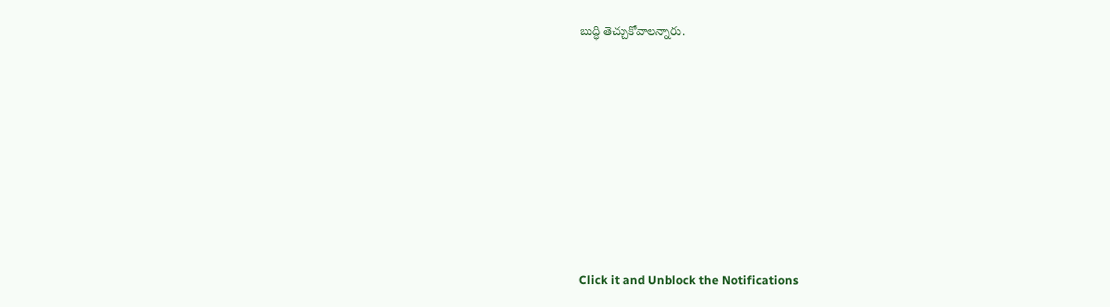బుద్ధి తెచ్చుకోవాలన్నారు.












Click it and Unblock the Notifications